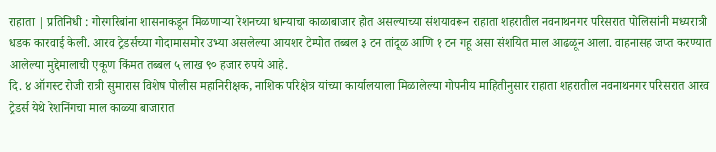राहाता | प्रतिनिधी : गोरगरिबांना शासनाकडून मिळणाऱ्या रेशनच्या धान्याचा काळाबाजार होत असल्याच्या संशयावरून राहाता शहरातील नवनाथनगर परिसरात पोलिसांनी मध्यरात्री धडक कारवाई केली. आरव ट्रेडर्सच्या गोदामासमोर उभ्या असलेल्या आयशर टेम्पोत तब्बल ३ टन तांदूळ आणि १ टन गहू असा संशयित माल आढळून आला. वाहनासह जप्त करण्यात आलेल्या मुद्देमालाची एकूण किंमत तब्बल ५ लाख ९० हजार रुपये आहे.
दि. ४ ऑगस्ट रोजी रात्री सुमारास विशेष पोलीस महानिरीक्षक, नाशिक परिक्षेत्र यांच्या कार्यालयाला मिळालेल्या गोपनीय माहितीनुसार राहाता शहरातील नवनाथनगर परिसरात आरव ट्रेडर्स येथे रेशनिंगचा माल काळ्या बाजारात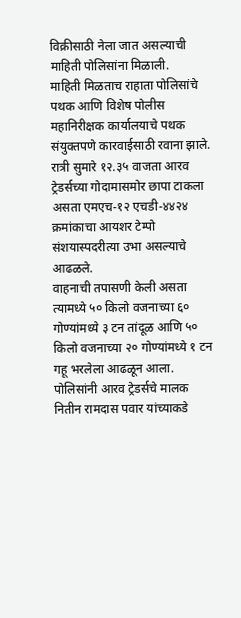विक्रीसाठी नेला जात असल्याची माहिती पोलिसांना मिळाली.
माहिती मिळताच राहाता पोलिसांचे पथक आणि विशेष पोलीस महानिरीक्षक कार्यालयाचे पथक संयुक्तपणे कारवाईसाठी रवाना झाले. रात्री सुमारे १२.३५ वाजता आरव ट्रेडर्सच्या गोदामासमोर छापा टाकला असता एमएच-१२ एचडी-४४२४ क्रमांकाचा आयशर टेम्पो संशयास्पदरीत्या उभा असल्याचे आढळले.
वाहनाची तपासणी केली असता त्यामध्ये ५० किलो वजनाच्या ६० गोण्यांमध्ये ३ टन तांदूळ आणि ५० किलो वजनाच्या २० गोण्यांमध्ये १ टन गहू भरलेला आढळून आला. पोलिसांनी आरव ट्रेडर्सचे मालक नितीन रामदास पवार यांच्याकडे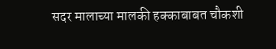सदर मालाच्या मालकी हक्काबाबत चौकशी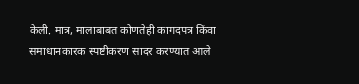केली. मात्र, मालाबाबत कोणतेही कागदपत्र किंवा समाधानकारक स्पष्टीकरण सादर करण्यात आले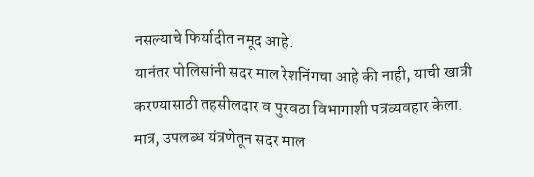नसल्याचे फिर्यादीत नमूद आहे.
यानंतर पोलिसांनी सदर माल रेशनिंगचा आहे की नाही, याची खात्री करण्यासाठी तहसीलदार व पुरवठा विभागाशी पत्रव्यवहार केला. मात्र, उपलब्ध यंत्रणेतून सदर माल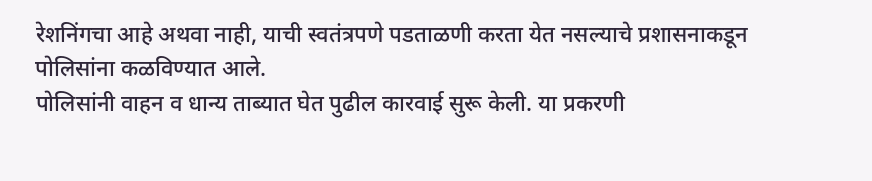रेशनिंगचा आहे अथवा नाही, याची स्वतंत्रपणे पडताळणी करता येत नसल्याचे प्रशासनाकडून पोलिसांना कळविण्यात आले.
पोलिसांनी वाहन व धान्य ताब्यात घेत पुढील कारवाई सुरू केली. या प्रकरणी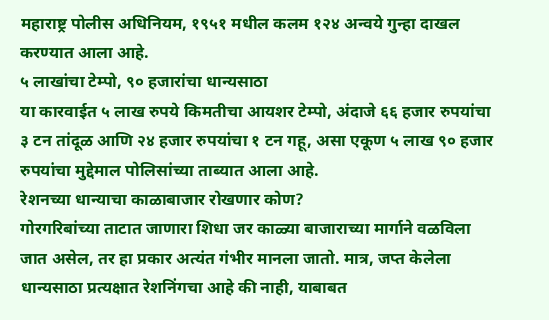महाराष्ट्र पोलीस अधिनियम, १९५१ मधील कलम १२४ अन्वये गुन्हा दाखल करण्यात आला आहे.
५ लाखांचा टेम्पो, ९० हजारांचा धान्यसाठा
या कारवाईत ५ लाख रुपये किमतीचा आयशर टेम्पो, अंदाजे ६६ हजार रुपयांचा ३ टन तांदूळ आणि २४ हजार रुपयांचा १ टन गहू, असा एकूण ५ लाख ९० हजार रुपयांचा मुद्देमाल पोलिसांच्या ताब्यात आला आहे.
रेशनच्या धान्याचा काळाबाजार रोखणार कोण?
गोरगरिबांच्या ताटात जाणारा शिधा जर काळ्या बाजाराच्या मार्गाने वळविला जात असेल, तर हा प्रकार अत्यंत गंभीर मानला जातो. मात्र, जप्त केलेला धान्यसाठा प्रत्यक्षात रेशनिंगचा आहे की नाही, याबाबत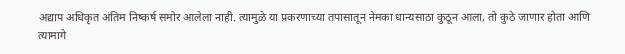अद्याप अधिकृत अंतिम निष्कर्ष समोर आलेला नाही. त्यामुळे या प्रकरणाच्या तपासातून नेमका धान्यसाठा कुठून आला, तो कुठे जाणार होता आणि त्यामागे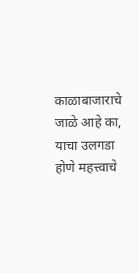काळाबाजाराचे जाळे आहे का, याचा उलगडा होणे महत्त्वाचे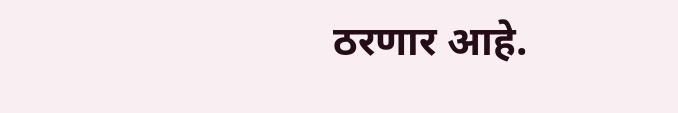ठरणार आहे.